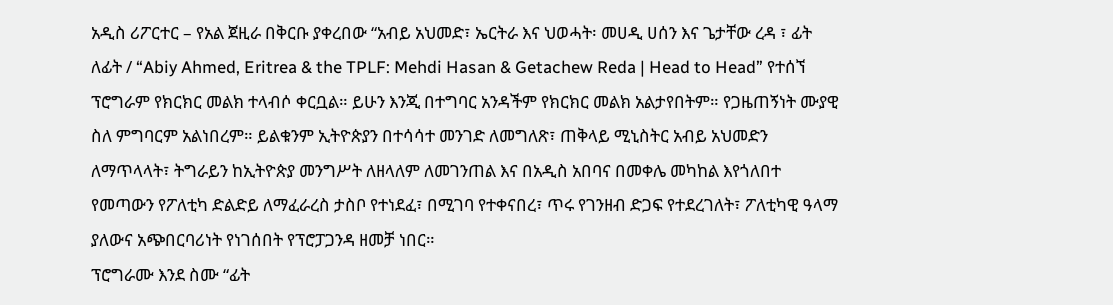አዲስ ሪፖርተር – የአል ጀዚራ በቅርቡ ያቀረበው “አብይ አህመድ፣ ኤርትራ እና ህወሓት፡ መሀዲ ሀሰን እና ጌታቸው ረዳ ፣ ፊት ለፊት / “Abiy Ahmed, Eritrea & the TPLF: Mehdi Hasan & Getachew Reda | Head to Head” የተሰኘ ፕሮግራም የክርክር መልክ ተላብሶ ቀርቧል። ይሁን እንጂ በተግባር አንዳችም የክርክር መልክ አልታየበትም። የጋዜጠኝነት ሙያዊ ስለ ምግባርም አልነበረም። ይልቁንም ኢትዮጵያን በተሳሳተ መንገድ ለመግለጽ፣ ጠቅላይ ሚኒስትር አብይ አህመድን ለማጥላላት፣ ትግራይን ከኢትዮጵያ መንግሥት ለዘላለም ለመገንጠል እና በአዲስ አበባና በመቀሌ መካከል እየጎለበተ የመጣውን የፖለቲካ ድልድይ ለማፈራረስ ታስቦ የተነደፈ፣ በሚገባ የተቀናበረ፣ ጥሩ የገንዘብ ድጋፍ የተደረገለት፣ ፖለቲካዊ ዓላማ ያለውና አጭበርባሪነት የነገሰበት የፕሮፓጋንዳ ዘመቻ ነበር።
ፕሮግራሙ እንደ ስሙ “ፊት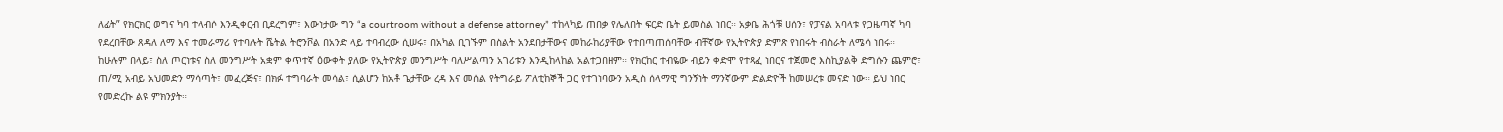ለፊት” የክርክር ወግና ካባ ተላብሶ እንዲቀርብ ቢደረግም፣ እውነታው ግን “a courtroom without a defense attorney” ተከላካይ ጠበቃ የሌለበት ፍርድ ቤት ይመስል ነበር። አቃቤ ሕጎቹ ሀሰን፣ የፓናል አባላቱ የጋዜጣኛ ካባ የደረበቸው ጸዳለ ለማ እና ተመራማሪ የተባሉት ሼትል ትሮንቮል በአንድ ላይ ተባብረው ሲሠሩ፣ በአካል ቢገኙም በስልት አንደበታቸውና መከራከሪያቸው የተበጣጠሰባቸው ብቸኛው የኢትዮጵያ ድምጽ የነበሩት ብስራት ለሜሳ ነበሩ።
ከሁሉም በላይ፣ ስለ ጦርነቱና ስለ መንግሥት አቋም ቀጥተኛ ዕውቀት ያለው የኢትዮጵያ መንግሥት ባለሥልጣን አገሪቱን እንዲከላከል አልተጋበዘም። የክርከር ተብዬው ብይን ቀድሞ የተጻፈ ነበርና ተጀመሮ እስኪያልቅ ድግሱን ጨምሮ፣ ጠ/ሚ አብይ አህመድን ማሳጣት፣ መፈረጅና፣ በክፉ ተግባራት መሳል፣ ሲልሆን ከአቶ ጌታቸው ረዳ እና መሰል የትግራይ ፖለቲከኞች ጋር የተገነባውን አዲስ ሰላማዊ ግንኝነት ማንኛውም ድልድዮች ከመሠረቱ መናድ ነው። ይህ ነበር የመድረኩ ልዩ ምክንያት።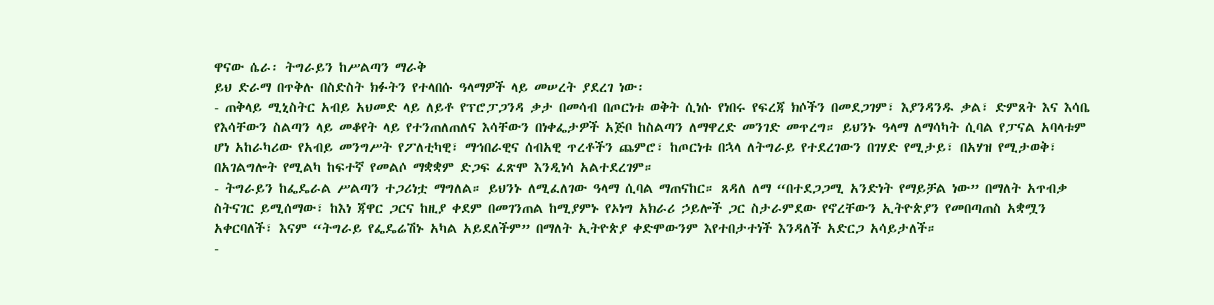ዋናው ሴራ፡ ትግራይን ከሥልጣን ማራቅ
ይህ ድራማ በጥቅሉ በስድስት ክፉትን የተላበሱ ዓላማዎች ላይ መሠረት ያደረገ ነው፡
- ጠቅላይ ሚኒስትር አብይ አህመድ ላይ ለይቶ የፕሮፓጋንዳ ቃታ በመሳብ በጦርነቱ ወቅት ሲነሱ የነበሩ የፍረጃ ክሶችን በመደጋገም፣ እያንዳንዱ ቃል፣ ድምጸት እና እሳቤ የእሳቸውን ስልጣን ላይ መቆየት ላይ የተንጠለጠለና እሳቸውን በነቀፌታዎች አጅቦ ከስልጣን ለማዋረድ መንገድ መጥረግ። ይህንኑ ዓላማ ለማሳካት ሲባል የፓናል አባላቱም ሆነ አከራካሪው የአብይ መንግሥት የፖለቲካዊ፣ ማኅበራዊና ሰብአዊ ጥረቶችን ጨምሮ፣ ከጦርነቱ በኋላ ለትግራይ የተደረገውን በገሃድ የሚታይ፣ በአሃዝ የሚታወቅ፣ በአገልግሎት የሚልካ ከፍተኛ የመልሶ ማቋቋም ድጋፍ ፈጽሞ እንዲነሳ አልተደረገም።
- ትግራይን ከፌዴራል ሥልጣን ተጋሪነቷ ማግለል። ይህንኑ ለሚፈለገው ዓላማ ሲባል ማጠናከር። ጸዳለ ለማ “በተደጋጋሚ አንድነት የማይቻል ነው” በማለት አጥብቃ ስትናገር ይሚሰማው፣ ከእነ ጃዋር ጋርና ከዚያ ቀደም በመገንጠል ከሚያምኑ የኦነግ አክራሪ ኃይሎች ጋር ስታራምደው የኖረቸውን ኢትዮጵያን የመበጣጠስ አቋሟን አቀርባለች፣ እናም “ትግራይ የፌዴሬሽኑ አካል አይደለችም” በማለት ኢትዮጵያ ቀድሞውንም እየተበታተነች እንዳለች አድርጋ አሳይታለች።
-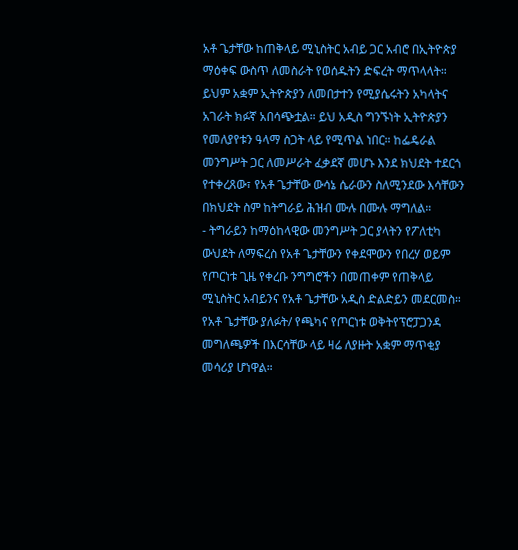አቶ ጌታቸው ከጠቅላይ ሚኒስትር አብይ ጋር አብሮ በኢትዮጵያ ማዕቀፍ ውስጥ ለመስራት የወሰዱትን ድፍረት ማጥላላት። ይህም አቋም ኢትዮጵያን ለመበታተን የሚያሴሩትን አካላትና አገራት ክፉኛ አበሳጭቷል። ይህ አዲስ ግንኙነት ኢትዮጵያን የመለያየቱን ዓላማ ስጋት ላይ የሚጥል ነበር። ከፌዴራል መንግሥት ጋር ለመሥራት ፈቃደኛ መሆኑ እንደ ክህደት ተደርጎ የተቀረጸው፣ የአቶ ጌታቸው ውሳኔ ሴራውን ስለሚንደው እሳቸውን በክህደት ስም ከትግራይ ሕዝብ ሙሉ በሙሉ ማግለል።
- ትግራይን ከማዕከላዊው መንግሥት ጋር ያላትን የፖለቲካ ውህደት ለማፍረስ የአቶ ጌታቸውን የቀደሞውን የበረሃ ወይም የጦርነቱ ጊዜ የቀረቡ ንግግሮችን በመጠቀም የጠቅላይ ሚኒስትር አብይንና የአቶ ጌታቸው አዲስ ድልድይን መደርመስ። የአቶ ጌታቸው ያለፉት/ የጫካና የጦርነቱ ወቅትየፕሮፓጋንዳ መግለጫዎች በእርሳቸው ላይ ዛሬ ለያዙት አቋም ማጥቂያ መሳሪያ ሆነዋል።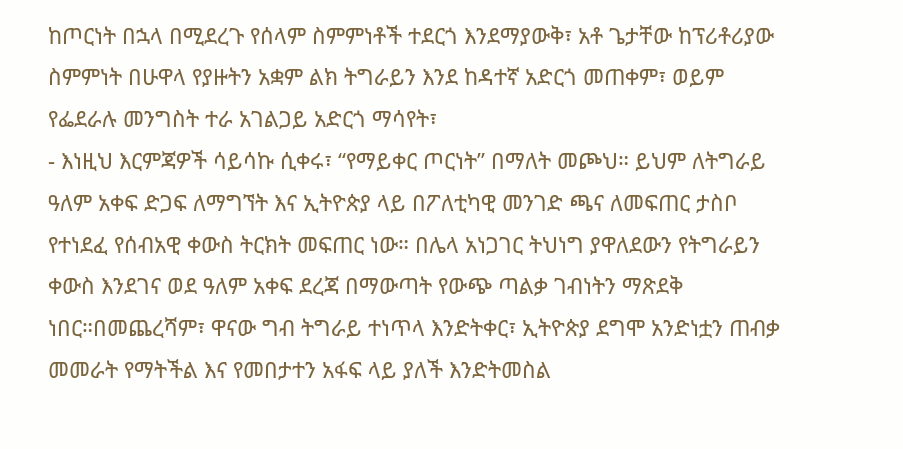ከጦርነት በኋላ በሚደረጉ የሰላም ስምምነቶች ተደርጎ እንደማያውቅ፣ አቶ ጌታቸው ከፕሪቶሪያው ስምምነት በሁዋላ የያዙትን አቋም ልክ ትግራይን እንደ ከዳተኛ አድርጎ መጠቀም፣ ወይም የፌደራሉ መንግስት ተራ አገልጋይ አድርጎ ማሳየት፣
- እነዚህ እርምጃዎች ሳይሳኩ ሲቀሩ፣ “የማይቀር ጦርነት” በማለት መጮህ። ይህም ለትግራይ ዓለም አቀፍ ድጋፍ ለማግኘት እና ኢትዮጵያ ላይ በፖለቲካዊ መንገድ ጫና ለመፍጠር ታስቦ የተነደፈ የሰብአዊ ቀውስ ትርክት መፍጠር ነው። በሌላ አነጋገር ትህነግ ያዋለደውን የትግራይን ቀውስ እንደገና ወደ ዓለም አቀፍ ደረጃ በማውጣት የውጭ ጣልቃ ገብነትን ማጽደቅ ነበር።በመጨረሻም፣ ዋናው ግብ ትግራይ ተነጥላ እንድትቀር፣ ኢትዮጵያ ደግሞ አንድነቷን ጠብቃ መመራት የማትችል እና የመበታተን አፋፍ ላይ ያለች እንድትመስል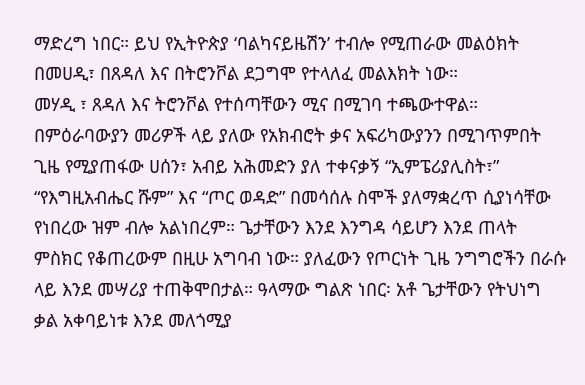ማድረግ ነበር። ይህ የኢትዮጵያ ‘ባልካናይዜሽን’ ተብሎ የሚጠራው መልዕክት በመሀዲ፣ በጸዳለ እና በትሮንቮል ደጋግሞ የተላለፈ መልእክት ነው።
መሃዲ ፣ ጸዳለ እና ትሮንቮል የተሰጣቸውን ሚና በሚገባ ተጫውተዋል። በምዕራባውያን መሪዎች ላይ ያለው የአክብሮት ቃና አፍሪካውያንን በሚገጥምበት ጊዜ የሚያጠፋው ሀሰን፣ አብይ አሕመድን ያለ ተቀናቃኝ “ኢምፔሪያሊስት፣” “የእግዚአብሔር ሹም” እና “ጦር ወዳድ” በመሳሰሉ ስሞች ያለማቋረጥ ሲያነሳቸው የነበረው ዝም ብሎ አልነበረም። ጌታቸውን እንደ እንግዳ ሳይሆን እንደ ጠላት ምስክር የቆጠረውም በዚሁ አግባብ ነው። ያለፈውን የጦርነት ጊዜ ንግግሮችን በራሱ ላይ እንደ መሣሪያ ተጠቅሞበታል። ዓላማው ግልጽ ነበር፡ አቶ ጌታቸውን የትህነግ ቃል አቀባይነቱ እንደ መለጎሚያ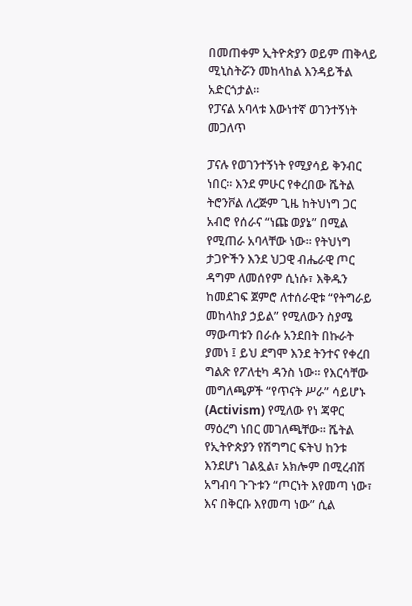በመጠቀም ኢትዮጵያን ወይም ጠቅላይ ሚኒስትሯን መከላከል እንዳይችል አድርጎታል።
የፓናል አባላቱ እውነተኛ ወገንተኝነት መጋለጥ

ፓናሉ የወገንተኝነት የሚያሳይ ቅንብር ነበር። እንደ ምሁር የቀረበው ሼትል ትሮንቮል ለረጅም ጊዜ ከትህነግ ጋር አብሮ የሰራና “ነጩ ወያኔ” በሚል የሚጠራ አባላቸው ነው። የትህነግ ታጋዮችን እንደ ህጋዊ ብሔራዊ ጦር ዳግም ለመሰየም ሲነሱ፣ እቅዱን ከመደገፍ ጀምሮ ለተሰራዊቱ “የትግራይ መከላከያ ኃይል” የሚለውን ስያሜ ማውጣቱን በራሱ አንደበት በኩራት ያመነ ፤ ይህ ደግሞ እንደ ትንተና የቀረበ ግልጽ የፖለቲካ ዳንስ ነው። የእርሳቸው መግለጫዎች “የጥናት ሥራ” ሳይሆኑ (Activism) የሚለው የነ ጃዋር ማዕረግ ነበር መገለጫቸው። ሼትል የኢትዮጵያን የሽግግር ፍትህ ከንቱ እንደሆነ ገልጿል፣ አክሎም በሚረብሽ አግብባ ጉጉቱን “ጦርነት እየመጣ ነው፣ እና በቅርቡ እየመጣ ነው” ሲል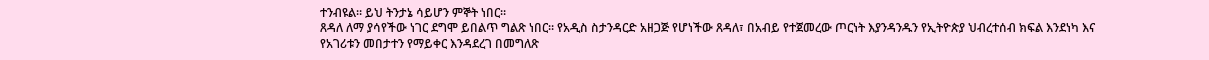ተንብዩል። ይህ ትንታኔ ሳይሆን ምኞት ነበር።
ጸዳለ ለማ ያሳየችው ነገር ደግሞ ይበልጥ ግልጽ ነበር። የአዲስ ስታንዳርድ አዘጋጅ የሆነችው ጸዳለ፣ በአብይ የተጀመረው ጦርነት እያንዳንዱን የኢትዮጵያ ህብረተሰብ ክፍል እንደነካ እና የአገሪቱን መበታተን የማይቀር እንዳደረገ በመግለጽ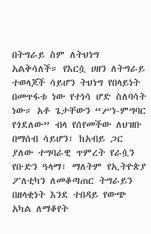በትግራይ ስም ለትህነግ አልቅሳለች። የእርሷ ሀዘን ለትግራይ ተወላጆች ሳይሆን ትህነግ የበላይነት በመጥፋቱ ነው የተነሳ ሆድ ስለባሳት ነው። አቶ ጌታቸውን “ሥነ-ምግባር የጎደለው” ብላ የሰየመችው ለህዝቡ በማሰብ ሳይሆን፣ ከአብይ ጋር ያለው ተግባራዊ ጥምረት የራሷን የቡድን ዓላማ፣ ማለትም የኢትዮጵያ ፖለቲካን ለመቆጣጠር ትግራይን በዘላቂነት እንደ ተበዳይ የውጭ አካል ለማቆየት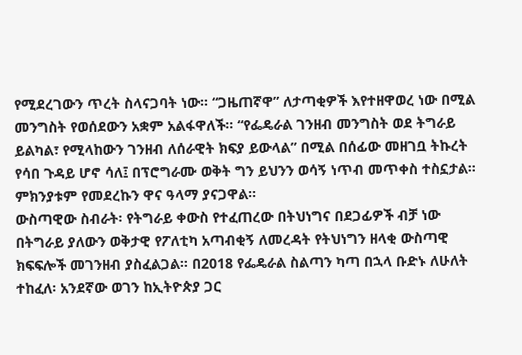የሚደረገውን ጥረት ስላናጋባት ነው። “ጋዜጠኛዋ” ለታጣቂዎች እየተዘዋወረ ነው በሚል መንግስት የወሰደውን አቋም አልፋዋለች። “የፌዴራል ገንዘብ መንግስት ወደ ትግራይ ይልካል፣ የሚላከውን ገንዘብ ለሰራዊት ክፍያ ይውላል” በሚል በሰፊው መዘገቧ ትኩረት የሳበ ጉዳይ ሆኖ ሳለ፤ በፕሮግራሙ ወቅት ግን ይህንን ወሳኝ ነጥብ መጥቀስ ተስኗታል። ምክንያቱም የመደረኩን ዋና ዓላማ ያናጋዋል።
ውስጣዊው ስብራት፡ የትግራይ ቀውስ የተፈጠረው በትህነግና በደጋፊዎች ብቻ ነው
በትግራይ ያለውን ወቅታዊ የፖለቲካ አጣብቂኝ ለመረዳት የትህነግን ዘላቂ ውስጣዊ ክፍፍሎች መገንዘብ ያስፈልጋል። በ2018 የፌዴራል ስልጣን ካጣ በኋላ ቡድኑ ለሁለት ተከፈለ፡ አንደኛው ወገን ከኢትዮጵያ ጋር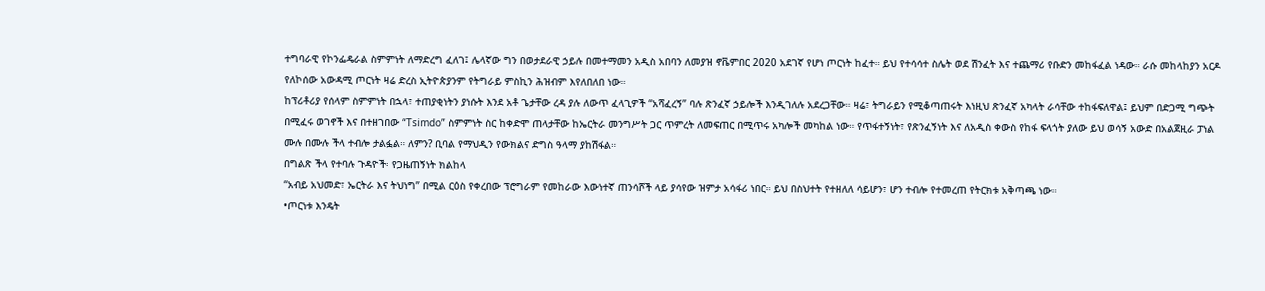ተግባራዊ የኮንፌዴራል ስምምነት ለማድረግ ፈለገ፤ ሌላኛው ግን በወታደራዊ ኃይሉ በመተማመን አዲስ አበባን ለመያዝ ኖቬምበር 2020 አደገኛ የሆነ ጦርነት ከፈተ። ይህ የተሳሳተ ስሌት ወደ ሽንፈት እና ተጨማሪ የቡድን መከፋፈል ነዳው። ራሱ መከላከያን አርዶ የለኮሰው አውዳሚ ጦርነት ዛሬ ድረስ ኢትዮጵያንም የትግራይ ምስኪን ሕዝብም እየለበለበ ነው።
ከፕሪቶሪያ የሰላም ስምምነት በኋላ፣ ተጠያቂነትን ያነሱት እንደ አቶ ጌታቸው ረዳ ያሉ ለውጥ ፈላጊዎች “አሻፈረኝ” ባሉ ጽንፈኛ ኃይሎች እንዲገለሉ አደረጋቸው። ዛሬ፣ ትግራይን የሚቆጣጠሩት እነዚህ ጽንፈኛ አካላት ራሳቸው ተከፋፍለዋል፤ ይህም በድጋሚ ግጭት በሚፈሩ ወገኖች እና በተዘገበው “Tsimdo” ስምምነት ስር ከቀድሞ ጠላታቸው ከኤርትራ መንግሥት ጋር ጥምረት ለመፍጠር በሚጥሩ አካሎች መካከል ነው። የጥፋተኝነት፣ የጽንፈኝነት እና ለአዲስ ቀውስ የከፋ ፍላጎት ያለው ይህ ወሳኝ አውድ በአልጀዚራ ፓነል ሙሉ በሙሉ ችላ ተብሎ ታልፏል። ለምን? ቢባል የማህዲን የውክልና ድግስ ዓላማ ያከሽፋል።
በግልጽ ችላ የተባሉ ጉዳዮች፡ የጋዜጠኝነት ክልከላ
“አብይ አህመድ፣ ኤርትራ እና ትህነግ” በሚል ርዕስ የቀረበው ፕሮግራም የመከራው እውነተኛ ጠንሳሾች ላይ ያሳየው ዝምታ አሳፋሪ ነበር። ይህ በስህተት የተዘለለ ሳይሆን፣ ሆን ተብሎ የተመረጠ የትርክቱ አቅጣጫ ነው።
•ጦርነቱ እንዴት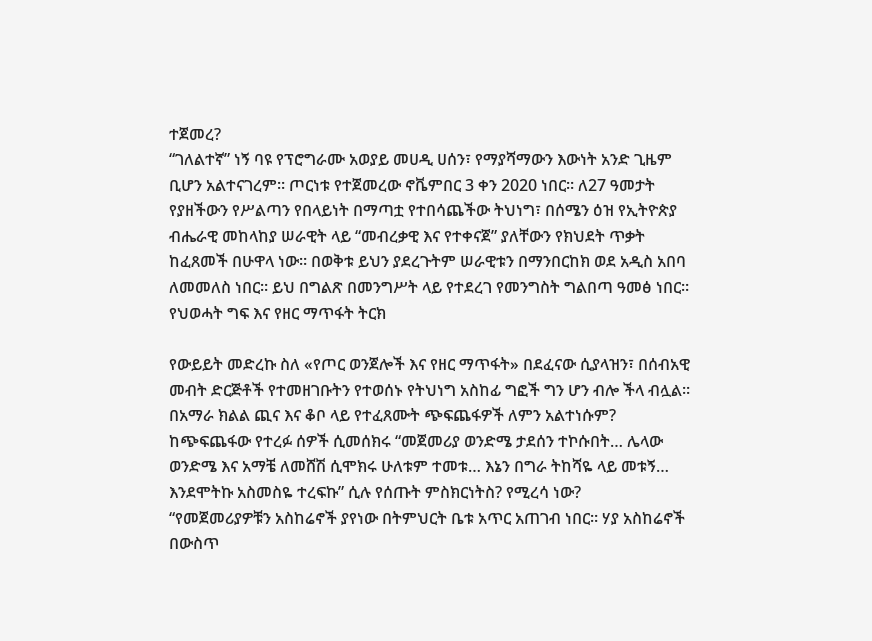ተጀመረ?
“ገለልተኛ” ነኝ ባዩ የፕሮግራሙ አወያይ መሀዲ ሀሰን፣ የማያሻማውን እውነት አንድ ጊዜም ቢሆን አልተናገረም። ጦርነቱ የተጀመረው ኖቬምበር 3 ቀን 2020 ነበር። ለ27 ዓመታት የያዘችውን የሥልጣን የበላይነት በማጣቷ የተበሳጨችው ትህነግ፣ በሰሜን ዕዝ የኢትዮጵያ ብሔራዊ መከላከያ ሠራዊት ላይ “መብረቃዊ እና የተቀናጀ” ያለቸውን የክህደት ጥቃት ከፈጸመች በሁዋላ ነው። በወቅቱ ይህን ያደረጉትም ሠራዊቱን በማንበርከክ ወደ አዲስ አበባ ለመመለስ ነበር። ይህ በግልጽ በመንግሥት ላይ የተደረገ የመንግስት ግልበጣ ዓመፅ ነበር።
የህወሓት ግፍ እና የዘር ማጥፋት ትርክ

የውይይት መድረኩ ስለ «የጦር ወንጀሎች እና የዘር ማጥፋት» በደፈናው ሲያላዝን፣ በሰብአዊ መብት ድርጅቶች የተመዘገቡትን የተወሰኑ የትህነግ አስከፊ ግፎች ግን ሆን ብሎ ችላ ብሏል። በአማራ ክልል ጪና እና ቆቦ ላይ የተፈጸሙት ጭፍጨፋዎች ለምን አልተነሱም?
ከጭፍጨፋው የተረፉ ሰዎች ሲመሰክሩ “መጀመሪያ ወንድሜ ታደሰን ተኮሱበት… ሌላው ወንድሜ እና አማቼ ለመሸሽ ሲሞክሩ ሁለቱም ተመቱ… እኔን በግራ ትከሻዬ ላይ መቱኝ… እንደሞትኩ አስመስዬ ተረፍኩ” ሲሉ የሰጡት ምስክርነትስ? የሚረሳ ነው?
“የመጀመሪያዎቹን አስከሬኖች ያየነው በትምህርት ቤቱ አጥር አጠገብ ነበር። ሃያ አስከሬኖች በውስጥ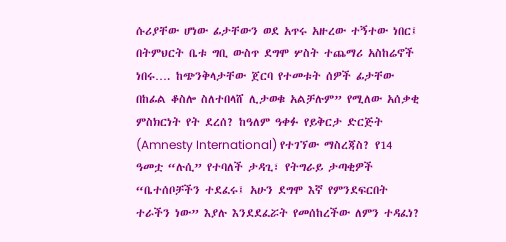ሱሪያቸው ሆነው ፊታቸውን ወደ አጥሩ አዙረው ተኝተው ነበር፤ በትምህርት ቤቱ ግቢ ውስጥ ደግሞ ሦስት ተጨማሪ አስከሬኖች ነበሩ…. ከጭንቅላታቸው ጀርባ የተመቱት ሰዎች ፊታቸው በከፊል ቆስሎ ስለተበላሸ ሊታወቁ አልቻሉም” የሚለው አሰቃቂ ምስክርነት የት ደረሰ? ከዓለም ዓቀፉ የይቅርታ ድርጅት (Amnesty International) የተገኘው ማስረጃስ? የ14 ዓመቷ “ሉሲ” የተባለች ታዳጊ፣ የትግራይ ታጣቂዎች “ቤተሰቦቻችን ተደፈሩ፤ አሁን ደግሞ እኛ የምንደፍርበት ተራችን ነው” እያሉ እንደደፈሯት የመሰከረችው ለምን ተዳፈነ?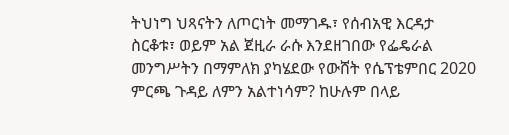ትህነግ ህጻናትን ለጦርነት መማገዱ፣ የሰብአዊ እርዳታ ስርቆቱ፣ ወይም አል ጀዚራ ራሱ እንደዘገበው የፌዴራል መንግሥትን በማምለክ ያካሄደው የውሸት የሴፕቴምበር 2020 ምርጫ ጉዳይ ለምን አልተነሳም? ከሁሉም በላይ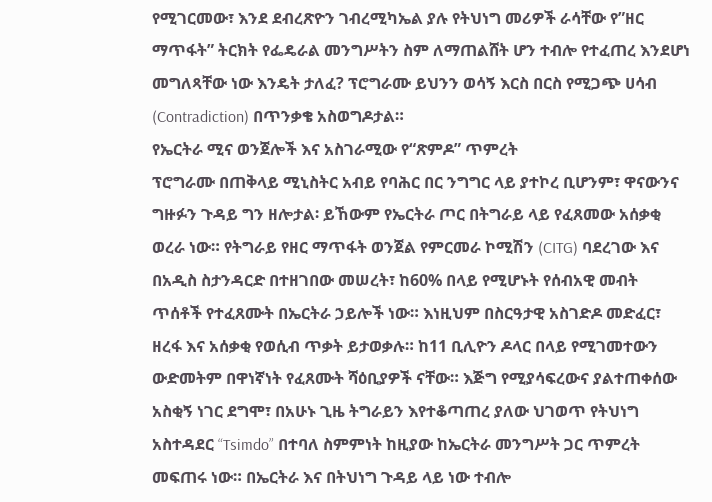የሚገርመው፣ እንደ ደብረጽዮን ገብረሚካኤል ያሉ የትህነግ መሪዎች ራሳቸው የ”ዘር ማጥፋት” ትርክት የፌዴራል መንግሥትን ስም ለማጠልሸት ሆን ተብሎ የተፈጠረ እንደሆነ መግለጻቸው ነው እንዴት ታለፈ? ፕሮግራሙ ይህንን ወሳኝ እርስ በርስ የሚጋጭ ሀሳብ (Contradiction) በጥንቃቄ አስወግዶታል።
የኤርትራ ሚና ወንጀሎች እና አስገራሚው የ“ጽምዶ” ጥምረት
ፕሮግራሙ በጠቅላይ ሚኒስትር አብይ የባሕር በር ንግግር ላይ ያተኮረ ቢሆንም፣ ዋናውንና ግዙፉን ጉዳይ ግን ዘሎታል፡ ይኸውም የኤርትራ ጦር በትግራይ ላይ የፈጸመው አሰቃቂ ወረራ ነው። የትግራይ የዘር ማጥፋት ወንጀል የምርመራ ኮሚሽን (CITG) ባደረገው እና በአዲስ ስታንዳርድ በተዘገበው መሠረት፣ ከ60% በላይ የሚሆኑት የሰብአዊ መብት ጥሰቶች የተፈጸሙት በኤርትራ ኃይሎች ነው። እነዚህም በስርዓታዊ አስገድዶ መድፈር፣ ዘረፋ እና አሰቃቂ የወሲብ ጥቃት ይታወቃሉ። ከ11 ቢሊዮን ዶላር በላይ የሚገመተውን ውድመትም በዋነኛነት የፈጸሙት ሻዕቢያዎች ናቸው። እጅግ የሚያሳፍረውና ያልተጠቀሰው አስቂኝ ነገር ደግሞ፣ በአሁኑ ጊዜ ትግራይን እየተቆጣጠረ ያለው ህገወጥ የትህነግ አስተዳደር “Tsimdo” በተባለ ስምምነት ከዚያው ከኤርትራ መንግሥት ጋር ጥምረት መፍጠሩ ነው። በኤርትራ እና በትህነግ ጉዳይ ላይ ነው ተብሎ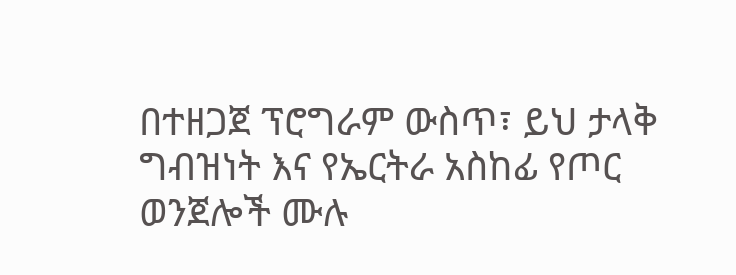በተዘጋጀ ፕሮግራም ውስጥ፣ ይህ ታላቅ ግብዝነት እና የኤርትራ አስከፊ የጦር ወንጀሎች ሙሉ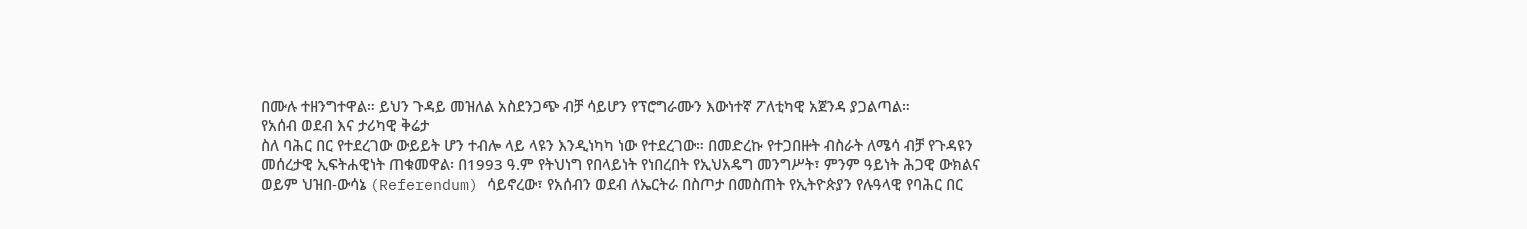በሙሉ ተዘንግተዋል። ይህን ጉዳይ መዝለል አስደንጋጭ ብቻ ሳይሆን የፕሮግራሙን እውነተኛ ፖለቲካዊ አጀንዳ ያጋልጣል።
የአሰብ ወደብ እና ታሪካዊ ቅሬታ
ስለ ባሕር በር የተደረገው ውይይት ሆን ተብሎ ላይ ላዩን እንዲነካካ ነው የተደረገው። በመድረኩ የተጋበዙት ብስራት ለሜሳ ብቻ የጉዳዩን መሰረታዊ ኢፍትሐዊነት ጠቁመዋል፡ በ1993 ዓ.ም የትህነግ የበላይነት የነበረበት የኢህአዴግ መንግሥት፣ ምንም ዓይነት ሕጋዊ ውክልና ወይም ህዝበ-ውሳኔ (Referendum) ሳይኖረው፣ የአሰብን ወደብ ለኤርትራ በስጦታ በመስጠት የኢትዮጵያን የሉዓላዊ የባሕር በር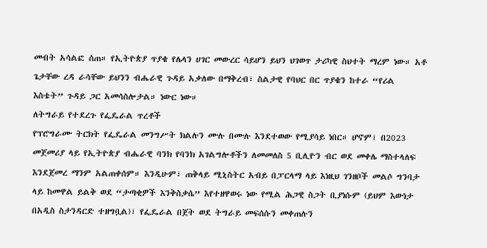መብት አሳልፎ ሰጠ። የኢትዮጵያ ጥያቄ የሌላን ሀገር መውረር ሳይሆን ይህን ህገወጥ ታሪካዊ ስህተት ማረም ነው። አቶ ጌታቸው ረዳ ራሳቸው ይህንን ብሔራዊ ጉዳይ አቃለው በማቅረብ፣ ስልታዊ የባህር በር ጥያቄን ከተራ “የሪል እስቴት” ጉዳይ ጋር አመሳስሎታል። ነውር ነው።
ለትግራይ የተደረጉ የፌዴራል ጥረቶች
የፕሮግራሙ ትርክት የፌዴራል መንግሥት ክልሉን ሙሉ በሙሉ እንደተወው የሚያሳይ ነበር። ሆኖም፣ በ2023 መጀመሪያ ላይ የኢትዮጵያ ብሔራዊ ባንክ የባንክ አገልግሎቶችን ለመመለስ 5 ቢሊዮን ብር ወደ መቀሌ ማስተላለፍ እንደጀመረ ማንም አልጠቀሰም። እንዲሁም፣ ጠቅላይ ሚኒስትር አብይ በፓርላማ ላይ እነዚህ ገንዘቦች መልሶ ግንባታ ላይ ከመዋል ይልቅ ወደ “ታጣቂዎች እንቅስቃሴ” እየተዘዋወሩ ነው የሚል ሕጋዊ ስጋት ቢያነሱም (ይህም እውነታ በአዲስ ስታንዳርድ ተዘግቧል)፣ የፌዴራል በጀት ወደ ትግራይ መፍሰሱን መቀጠሉን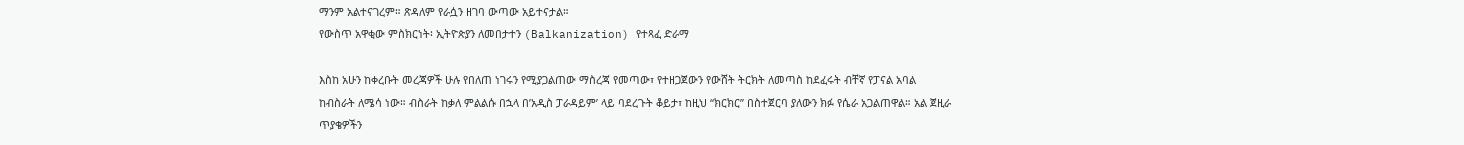ማንም አልተናገረም። ጽዳለም የራሷን ዘገባ ውጣው አይተናታል።
የውስጥ አዋቂው ምስክርነት፡ ኢትዮጵያን ለመበታተን (Balkanization) የተጻፈ ድራማ

እስከ አሁን ከቀረቡት መረጃዎች ሁሉ የበለጠ ነገሩን የሚያጋልጠው ማስረጃ የመጣው፣ የተዘጋጀውን የውሸት ትርክት ለመጣስ ከደፈሩት ብቸኛ የፓናል አባል ከብስራት ለሜሳ ነው። ብስራት ከቃለ ምልልሱ በኋላ በ’አዲስ ፓራዳይም’ ላይ ባደረጉት ቆይታ፣ ከዚህ “ክርክር” በስተጀርባ ያለውን ክፉ የሴራ አጋልጠዋል። አል ጀዚራ ጥያቄዎችን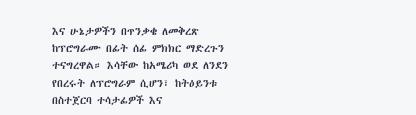እና ሁኔታዎችን በጥንቃቄ ለመቅረጽ ከፕሮግራሙ በፊት ሰፊ ምክክር ማድረጉን ተናግረዋል። እሳቸው ከአሜሪካ ወደ ለንደን የበረሩት ለፕሮግራም ሲሆን፣ ከትዕይንቱ በስተጀርባ ተሳታፊዎች እና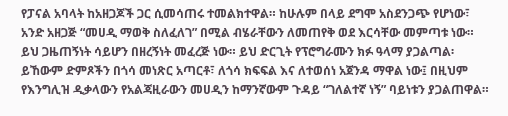የፓናል አባላት ከአዘጋጆች ጋር ሲመሳጠሩ ተመልክተዋል። ከሁሉም በላይ ደግሞ አስደንጋጭ የሆነው፣ አንድ አዘጋጅ “መሀዲ ማወቅ ስለፈለገ” በሚል ብሄራቸውን ለመጠየቅ ወደ እርሳቸው መምጣቱ ነው። ይህ ጋዜጠኝነት ሳይሆን በዘረኝነት መፈረጅ ነው። ይህ ድርጊት የፕሮግራሙን ክፉ ዓላማ ያጋልጣል፡ ይኸውም ድምጾችን በጎሳ መነጽር አጣርቶ፣ ለጎሳ ክፍፍል እና ለተወሰነ አጀንዳ ማዋል ነው፤ በዚህም የእንግሊዝ ዲቃላውን የአልጃዚራውን መሀዲን ከማንኛውም ጉዳይ “ገለልተኛ ነኝ” ባይነቱን ያጋልጠዋል።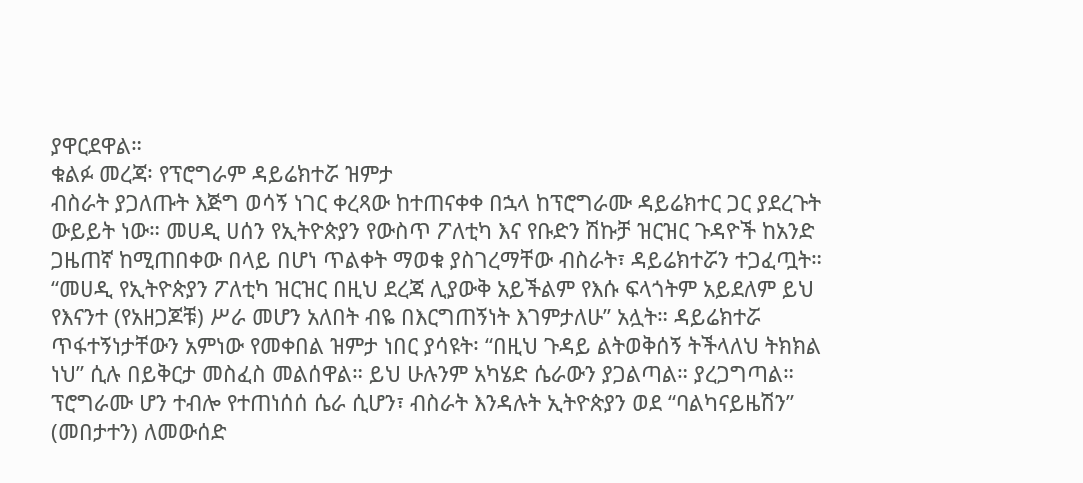ያዋርደዋል።
ቁልፉ መረጃ፡ የፕሮግራም ዳይሬክተሯ ዝምታ
ብስራት ያጋለጡት እጅግ ወሳኝ ነገር ቀረጻው ከተጠናቀቀ በኋላ ከፕሮግራሙ ዳይሬክተር ጋር ያደረጉት ውይይት ነው። መሀዲ ሀሰን የኢትዮጵያን የውስጥ ፖለቲካ እና የቡድን ሽኩቻ ዝርዝር ጉዳዮች ከአንድ ጋዜጠኛ ከሚጠበቀው በላይ በሆነ ጥልቀት ማወቁ ያስገረማቸው ብስራት፣ ዳይሬክተሯን ተጋፈጧት። “መሀዲ የኢትዮጵያን ፖለቲካ ዝርዝር በዚህ ደረጃ ሊያውቅ አይችልም የእሱ ፍላጎትም አይደለም ይህ የእናንተ (የአዘጋጆቹ) ሥራ መሆን አለበት ብዬ በእርግጠኝነት እገምታለሁ” አሏት። ዳይሬክተሯ ጥፋተኝነታቸውን አምነው የመቀበል ዝምታ ነበር ያሳዩት፡ “በዚህ ጉዳይ ልትወቅሰኝ ትችላለህ ትክክል ነህ” ሲሉ በይቅርታ መስፈስ መልሰዋል። ይህ ሁሉንም አካሄድ ሴራውን ያጋልጣል። ያረጋግጣል። ፕሮግራሙ ሆን ተብሎ የተጠነሰሰ ሴራ ሲሆን፣ ብስራት እንዳሉት ኢትዮጵያን ወደ “ባልካናይዜሽን” (መበታተን) ለመውሰድ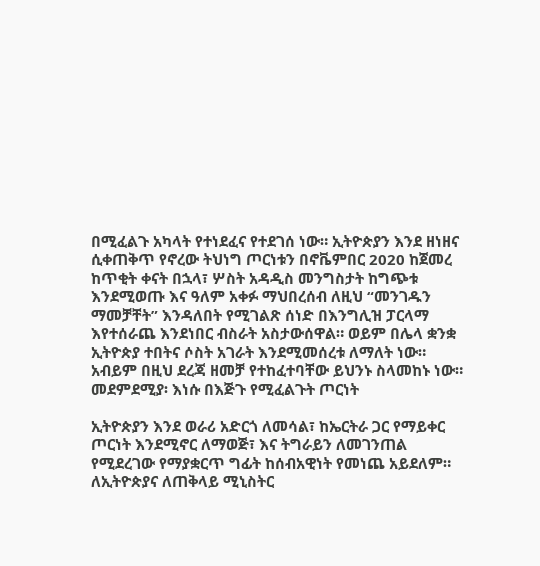በሚፈልጉ አካላት የተነደፈና የተደገሰ ነው። ኢትዮጵያን እንደ ዘነዘና ሲቀጠቅጥ የኖረው ትህነግ ጦርነቱን በኖቬምበር 2020 ከጀመረ ከጥቂት ቀናት በኋላ፣ ሦስት አዳዲስ መንግስታት ከግጭቱ እንደሚወጡ እና ዓለም አቀፉ ማህበረሰብ ለዚህ “መንገዱን ማመቻቸት” እንዳለበት የሚገልጽ ሰነድ በእንግሊዝ ፓርላማ እየተሰራጨ እንደነበር ብስራት አስታውሰዋል። ወይም በሌላ ቋንቋ ኢትዮጵያ ተበትና ሶስት አገራት እንደሚመሰረቱ ለማለት ነው። አብይም በዚህ ደረጃ ዘመቻ የተከፈተባቸው ይህንኑ ስላመከኑ ነው።
መደምደሚያ፡ እነሱ በእጅጉ የሚፈልጉት ጦርነት

ኢትዮጵያን እንደ ወራሪ አድርጎ ለመሳል፣ ከኤርትራ ጋር የማይቀር ጦርነት እንደሚኖር ለማወጅ፣ እና ትግራይን ለመገንጠል የሚደረገው የማያቋርጥ ግፊት ከሰብአዊነት የመነጨ አይደለም። ለኢትዮጵያና ለጠቅላይ ሚኒስትር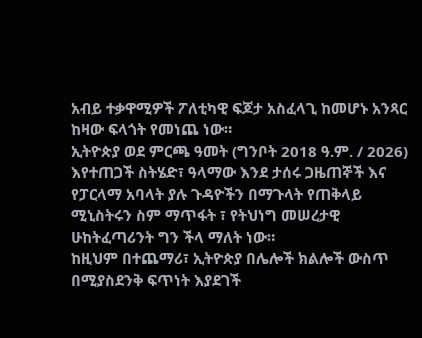አብይ ተቃዋሚዎች ፖለቲካዊ ፍጆታ አስፈላጊ ከመሆኑ አንጻር ከዛው ፍላጎት የመነጨ ነው።
ኢትዮጵያ ወደ ምርጫ ዓመት (ግንቦት 2018 ዓ.ም. / 2026) እየተጠጋች ስትሄድ፣ ዓላማው እንደ ታሰሩ ጋዜጠኞች እና የፓርላማ አባላት ያሉ ጉዳዮችን በማጉላት የጠቅላይ ሚኒስትሩን ስም ማጥፋት ፣ የትህነግ መሠረታዊ ሁከትፈጣሪንት ግን ችላ ማለት ነው።
ከዚህም በተጨማሪ፣ ኢትዮጵያ በሌሎች ክልሎች ውስጥ በሚያስደንቅ ፍጥነት እያደገች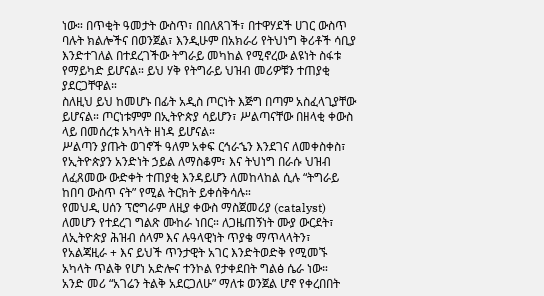ነው። በጥቂት ዓመታት ውስጥ፣ በበለጸገች፣ በተዋሃደች ሀገር ውስጥ ባሉት ክልሎችና በወንጀል፣ እንዲሁም በአክራሪ የትህነግ ቅሪቶች ሳቢያ እንድተገለል በተደረገችው ትግራይ መካከል የሚኖረው ልዩነት ስፋቱ የማይካድ ይሆናል። ይህ ሃቅ የትግራይ ህዝብ መሪዎቹን ተጠያቂ ያደርጋቸዋል።
ስለዚህ ይህ ከመሆኑ በፊት አዲስ ጦርነት እጅግ በጣም አስፈላጊያቸው ይሆናል። ጦርነቱምም በኢትዮጵያ ሳይሆን፣ ሥልጣናቸው በዘላቂ ቀውስ ላይ በመሰረቱ አካላት ዘነዳ ይሆናል።
ሥልጣን ያጡት ወገኖች ዓለም አቀፍ ርኅራኄን እንደገና ለመቀስቀስ፣ የኢትዮጵያን አንድነት ኃይል ለማስቆም፣ እና ትህነግ በራሱ ህዝብ ለፈጸመው ውድቀት ተጠያቂ እንዳይሆን ለመከላከል ሲሉ “ትግራይ ከበባ ውስጥ ናት” የሚል ትርክት ይቀሰቅሳሉ።
የመህዲ ሀሰን ፕሮግራም ለዚያ ቀውስ ማስጀመሪያ (catalyst) ለመሆን የተደረገ ግልጽ ሙከራ ነበር። ለጋዜጠኝነት ሙያ ውርደት፣ ለኢትዮጵያ ሕዝብ ሰላም እና ሉዓላዊነት ጥያቄ ማጥላላትን፣ የአልጃዚራ + እና ይህች ጥንታዊት አገር እንድትወድቅ የሚመኙ አካላት ጥልቅ የሆነ አድሎና ተንኮል የታቀደበት ግልፅ ሴራ ነው።
አንድ መሪ “አገሬን ትልቅ አደርጋለሁ” ማለቱ ወንጀል ሆኖ የቀረበበት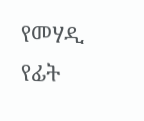የመሃዲ የፊት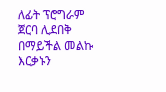ለፊት ፕሮግራም ጀርባ ሊደበቅ በማይችል መልኩ እርቃኑን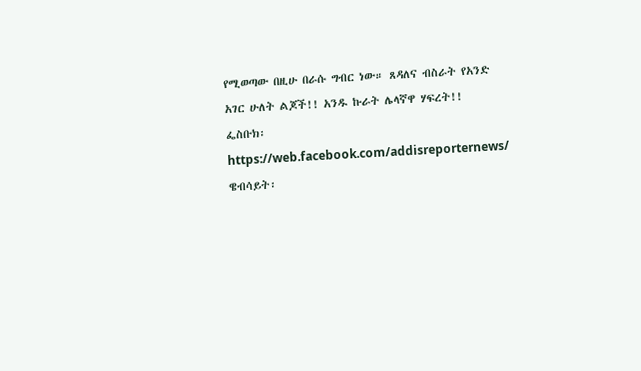የሚወጣው በዚሁ በራሱ ግብር ነው። ጸዳለና ብስራት የአንድ አገር ሁለት ልጆች!! አንዱ ኩራት ሌላኛዋ ሃፍረት!!
ፌስቡክ፡ https://web.facebook.com/addisreporternews/
ዌብሳይት፡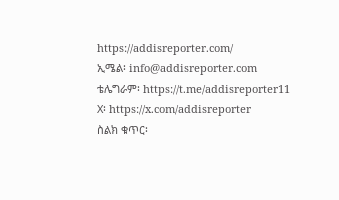https://addisreporter.com/
ኢሜል፡ info@addisreporter.com
ቴሌግራም፡ https://t.me/addisreporter11
X፡ https://x.com/addisreporter
ስልክ ቁጥር፡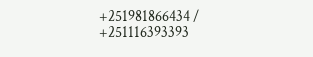+251981866434 / +251116393393